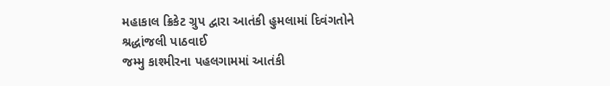મહાકાલ ક્રિકેટ ગ્રુપ દ્વારા આતંકી હુમલામાં દિવંગતોને શ્રદ્ધાંજલી પાઠવાઈ
જમ્મુ કાશ્મીરના પહલગામમાં આતંકી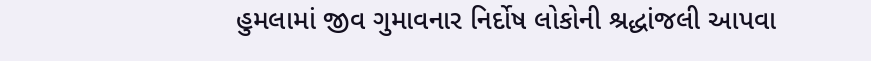હુમલામાં જીવ ગુમાવનાર નિર્દોષ લોકોની શ્રદ્ધાંજલી આપવા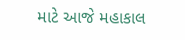માટે આજે મહાકાલ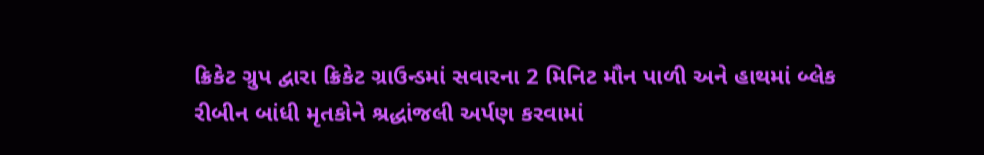ક્રિકેટ ગ્રુપ દ્વારા ક્રિકેટ ગ્રાઉન્ડમાં સવારના 2 મિનિટ મૌન પાળી અને હાથમાં બ્લેક રીબીન બાંધી મૃતકોને શ્રદ્ધાંજલી અર્પણ કરવામાં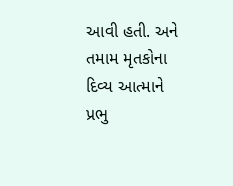આવી હતી. અને તમામ મૃતકોના દિવ્ય આત્માને પ્રભુ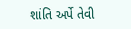શાંતિ અર્પે તેવી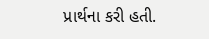પ્રાર્થના કરી હતી.